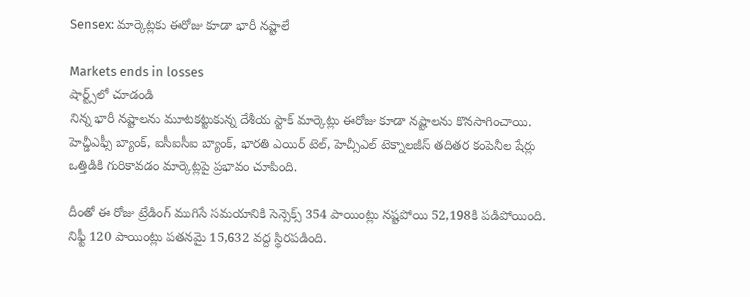Sensex: మార్కెట్లకు ఈరోజు కూడా భారీ నష్టాలే

Markets ends in losses
షార్ట్స్‌లో చూడండి
నిన్న భారీ నష్టాలను మూటకట్టుకున్న దేశీయ స్టాక్ మార్కెట్లు ఈరోజు కూడా నష్టాలను కొనసాగించాయి. హెచ్డీఎఫ్సీ బ్యాంక్, ఐసీఐసీఐ బ్యాంక్, భారతి ఎయిర్ టెల్, హెచ్సీఎల్ టెక్నాలజీస్ తదితర కంపెనీల షేర్లు ఒత్తిడికి గురికావడం మార్కెట్లపై ప్రభావం చూపింది.

దీంతో ఈ రోజు ట్రేడింగ్ ముగిసే సమయానికి సెన్సెక్స్ 354 పాయింట్లు నష్టపోయి 52,198కి పడిపోయింది. నిఫ్టీ 120 పాయింట్లు పతనమై 15,632 వద్ద స్థిరపడింది.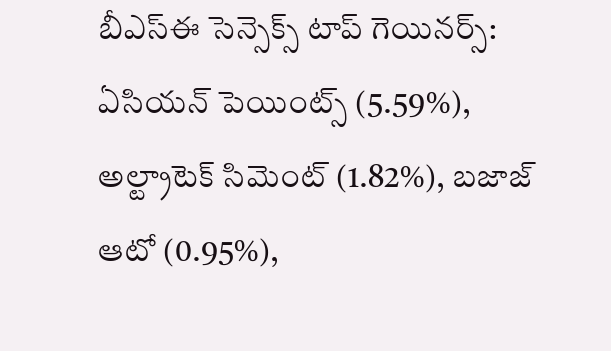బీఎస్ఈ సెన్సెక్స్ టాప్ గెయినర్స్:
ఏసియన్ పెయింట్స్ (5.59%), అల్ట్రాటెక్ సిమెంట్ (1.82%), బజాజ్ ఆటో (0.95%),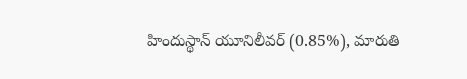హిందుస్థాన్ యూనిలీవర్ (0.85%), మారుతి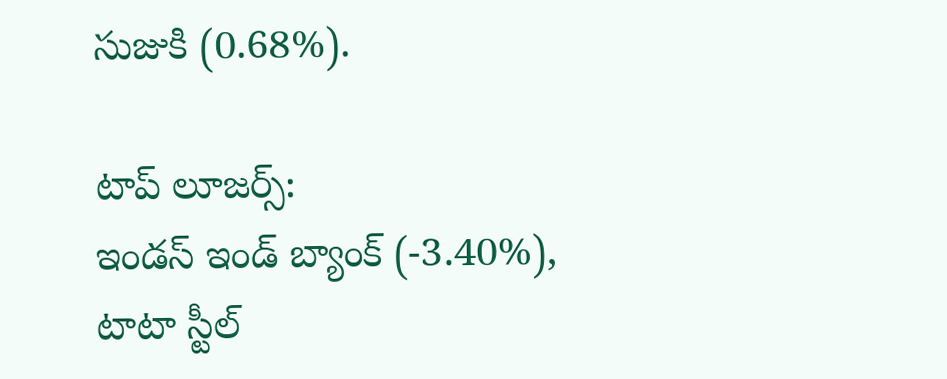సుజుకి (0.68%).

టాప్ లూజర్స్:
ఇండస్ ఇండ్ బ్యాంక్ (-3.40%), టాటా స్టీల్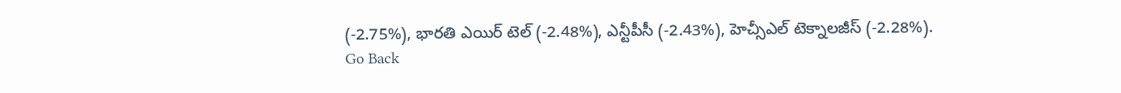(-2.75%), భారతి ఎయిర్ టెల్ (-2.48%), ఎన్టీపీసీ (-2.43%), హెచ్సీఎల్ టెక్నాలజీస్ (-2.28%).
Go Back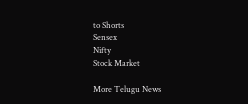to Shorts
Sensex
Nifty
Stock Market

More Telugu News